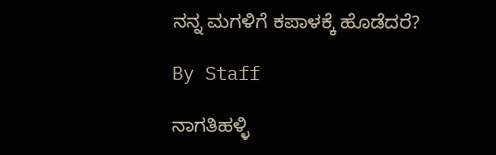ನನ್ನ ಮಗಳಿಗೆ ಕಪಾಳಕ್ಕೆ ಹೊಡೆದರೆ?

By Staff

ನಾಗತಿಹಳ್ಳಿ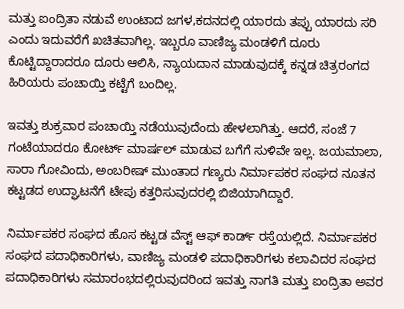ಮತ್ತು ಐಂದ್ರಿತಾ ನಡುವೆ ಉಂಟಾದ ಜಗಳ,ಕದನದಲ್ಲಿ ಯಾರದು ತಪ್ಪು ಯಾರದು ಸರಿ ಎಂದು ಇದುವರೆಗೆ ಖಚಿತವಾಗಿಲ್ಲ. ಇಬ್ಬರೂ ವಾಣಿಜ್ಯ ಮಂಡಳಿಗೆ ದೂರು ಕೊಟ್ಟಿದ್ದಾರಾದರೂ ದೂರು ಆಲಿಸಿ, ನ್ಯಾಯದಾನ ಮಾಡುವುದಕ್ಕೆ ಕನ್ನಡ ಚಿತ್ರರಂಗದ ಹಿರಿಯರು ಪಂಚಾಯ್ತಿ ಕಟ್ಟೆಗೆ ಬಂದಿಲ್ಲ.

ಇವತ್ತು ಶುಕ್ರವಾರ ಪಂಚಾಯ್ತಿ ನಡೆಯುವುದೆಂದು ಹೇಳಲಾಗಿತ್ತು. ಆದರೆ, ಸಂಜೆ 7 ಗಂಟೆಯಾದರೂ ಕೋರ್ಟ್ ಮಾರ್ಷಲ್ ಮಾಡುವ ಬಗೆಗೆ ಸುಳಿವೇ ಇಲ್ಲ. ಜಯಮಾಲಾ, ಸಾರಾ ಗೋವಿಂದು, ಅಂಬರೀಷ್ ಮುಂತಾದ ಗಣ್ಯರು ನಿರ್ಮಾಪಕರ ಸಂಘದ ನೂತನ ಕಟ್ಟಡದ ಉದ್ಘಾಟನೆಗೆ ಟೇಪು ಕತ್ತರಿಸುವುದರಲ್ಲಿ ಬಿಜಿಯಾಗಿದ್ದಾರೆ.

ನಿರ್ಮಾಪಕರ ಸಂಘದ ಹೊಸ ಕಟ್ಟಡ ವೆಸ್ಟ್ ಆಫ್ ಕಾರ್ಡ್ ರಸ್ತೆಯಲ್ಲಿದೆ. ನಿರ್ಮಾಪಕರ ಸಂಘದ ಪದಾಧಿಕಾರಿಗಳು, ವಾಣಿಜ್ಯ ಮಂಡಳಿ ಪದಾಧಿಕಾರಿಗಳು ಕಲಾವಿದರ ಸಂಘದ ಪದಾಧಿಕಾರಿಗಳು ಸಮಾರಂಭದಲ್ಲಿರುವುದರಿಂದ ಇವತ್ತು ನಾಗತಿ ಮತ್ತು ಐಂದ್ರಿತಾ ಅವರ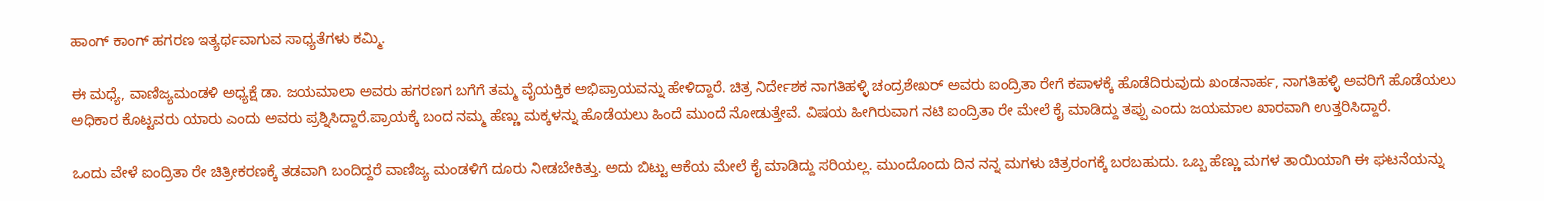ಹಾಂಗ್ ಕಾಂಗ್ ಹಗರಣ ಇತ್ಯರ್ಥವಾಗುವ ಸಾಧ್ಯತೆಗಳು ಕಮ್ಮಿ.

ಈ ಮಧ್ಯೆ, ವಾಣಿಜ್ಯಮಂಡಳಿ ಅಧ್ಯಕ್ಷೆ ಡಾ. ಜಯಮಾಲಾ ಅವರು ಹಗರಣಗ ಬಗೆಗೆ ತಮ್ಮ ವೈಯಕ್ತಿಕ ಅಭಿಪ್ರಾಯವನ್ನು ಹೇಳಿದ್ದಾರೆ. ಚಿತ್ರ ನಿರ್ದೇಶಕ ನಾಗತಿಹಳ್ಳಿ ಚಂದ್ರಶೇಖರ್ ಅವರು ಐಂದ್ರಿತಾ ರೇಗೆ ಕಪಾಳಕ್ಕೆ ಹೊಡೆದಿರುವುದು ಖಂಡನಾರ್ಹ, ನಾಗತಿಹಳ್ಳಿ ಅವರಿಗೆ ಹೊಡೆಯಲು ಅಧಿಕಾರ ಕೊಟ್ಟವರು ಯಾರು ಎಂದು ಅವರು ಪ್ರಶ್ನಿಸಿದ್ದಾರೆ.ಪ್ರಾಯಕ್ಕೆ ಬಂದ ನಮ್ಮ ಹೆಣ್ಣು ಮಕ್ಕಳನ್ನು ಹೊಡೆಯಲು ಹಿಂದೆ ಮುಂದೆ ನೋಡುತ್ತೇವೆ. ವಿಷಯ ಹೀಗಿರುವಾಗ ನಟಿ ಐಂದ್ರಿತಾ ರೇ ಮೇಲೆ ಕೈ ಮಾಡಿದ್ದು ತಪ್ಪು ಎಂದು ಜಯಮಾಲ ಖಾರವಾಗಿ ಉತ್ತರಿಸಿದ್ದಾರೆ.

ಒಂದು ವೇಳೆ ಐಂದ್ರಿತಾ ರೇ ಚಿತ್ರೀಕರಣಕ್ಕೆ ತಡವಾಗಿ ಬಂದಿದ್ದರೆ ವಾಣಿಜ್ಯ ಮಂಡಳಿಗೆ ದೂರು ನೀಡಬೇಕಿತ್ತು. ಅದು ಬಿಟ್ಟು ಆಕೆಯ ಮೇಲೆ ಕೈ ಮಾಡಿದ್ದು ಸರಿಯಲ್ಲ. ಮುಂದೊಂದು ದಿನ ನನ್ನ ಮಗಳು ಚಿತ್ರರಂಗಕ್ಕೆ ಬರಬಹುದು. ಒಬ್ಬ ಹೆಣ್ಣು ಮಗಳ ತಾಯಿಯಾಗಿ ಈ ಘಟನೆಯನ್ನು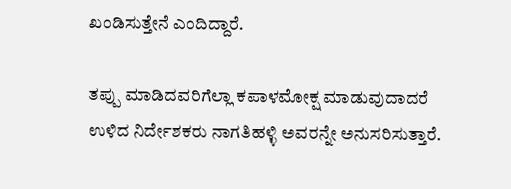ಖಂಡಿಸುತ್ತೇನೆ ಎಂದಿದ್ದಾರೆ.

ತಪ್ಪು ಮಾಡಿದವರಿಗೆಲ್ಲಾ ಕಪಾಳಮೋಕ್ಷ ಮಾಡುವುದಾದರೆ ಉಳಿದ ನಿರ್ದೇಶಕರು ನಾಗತಿಹಳ್ಳಿ ಅವರನ್ನೇ ಅನುಸರಿಸುತ್ತಾರೆ.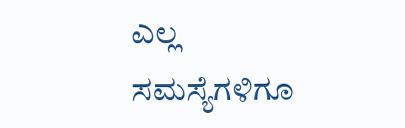ಎಲ್ಲ ಸಮಸ್ಯೆಗಳಿಗೂ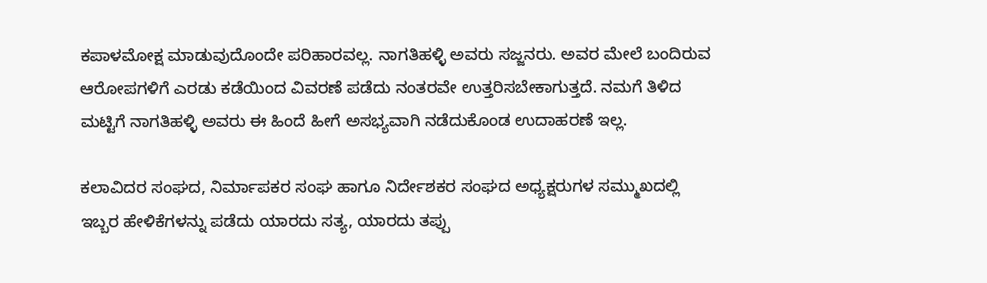ಕಪಾಳಮೋಕ್ಷ ಮಾಡುವುದೊಂದೇ ಪರಿಹಾರವಲ್ಲ. ನಾಗತಿಹಳ್ಳಿ ಅವರು ಸಜ್ಜನರು. ಅವರ ಮೇಲೆ ಬಂದಿರುವ ಆರೋಪಗಳಿಗೆ ಎರಡು ಕಡೆಯಿಂದ ವಿವರಣೆ ಪಡೆದು ನಂತರವೇ ಉತ್ತರಿಸಬೇಕಾಗುತ್ತದೆ. ನಮಗೆ ತಿಳಿದ ಮಟ್ಟಿಗೆ ನಾಗತಿಹಳ್ಳಿ ಅವರು ಈ ಹಿಂದೆ ಹೀಗೆ ಅಸಭ್ಯವಾಗಿ ನಡೆದುಕೊಂಡ ಉದಾಹರಣೆ ಇಲ್ಲ.

ಕಲಾವಿದರ ಸಂಘದ, ನಿರ್ಮಾಪಕರ ಸಂಘ ಹಾಗೂ ನಿರ್ದೇಶಕರ ಸಂಘದ ಅಧ್ಯಕ್ಷರುಗಳ ಸಮ್ಮುಖದಲ್ಲಿ ಇಬ್ಬರ ಹೇಳಿಕೆಗಳನ್ನು ಪಡೆದು ಯಾರದು ಸತ್ಯ, ಯಾರದು ತಪ್ಪು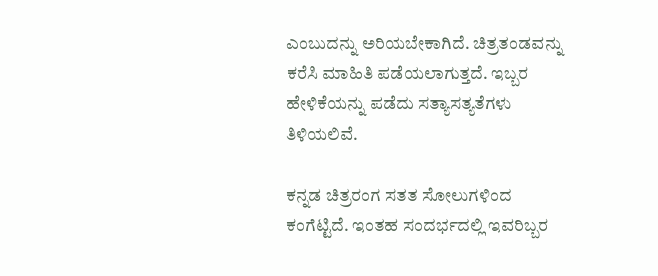ಎಂಬುದನ್ನು ಅರಿಯಬೇಕಾಗಿದೆ. ಚಿತ್ರತಂಡವನ್ನು ಕರೆಸಿ ಮಾಹಿತಿ ಪಡೆಯಲಾಗುತ್ತದೆ. ಇಬ್ಬರ ಹೇಳಿಕೆಯನ್ನು ಪಡೆದು ಸತ್ಯಾಸತ್ಯತೆಗಳು ತಿಳಿಯಲಿವೆ.

ಕನ್ನಡ ಚಿತ್ರರಂಗ ಸತತ ಸೋಲುಗಳಿಂದ ಕಂಗೆಟ್ಟಿದೆ. ಇಂತಹ ಸಂದರ್ಭದಲ್ಲಿ ಇವರಿಬ್ಬರ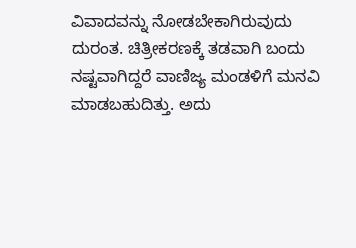ವಿವಾದವನ್ನು ನೋಡಬೇಕಾಗಿರುವುದು ದುರಂತ. ಚಿತ್ರೀಕರಣಕ್ಕೆ ತಡವಾಗಿ ಬಂದು ನಷ್ಟವಾಗಿದ್ದರೆ ವಾಣಿಜ್ಯ ಮಂಡಳಿಗೆ ಮನವಿ ಮಾಡಬಹುದಿತ್ತು. ಅದು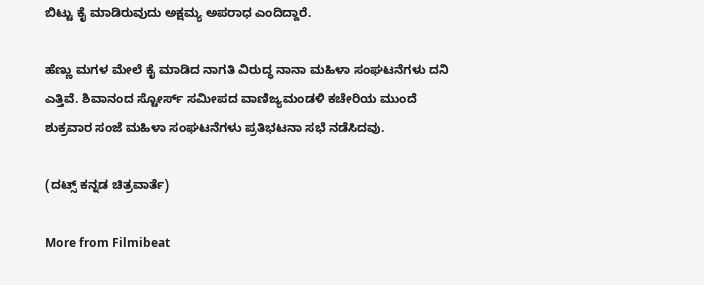ಬಿಟ್ಟು ಕೈ ಮಾಡಿರುವುದು ಅಕ್ಷಮ್ಯ ಅಪರಾಧ ಎಂದಿದ್ದಾರೆ.

ಹೆಣ್ಣು ಮಗಳ ಮೇಲೆ ಕೈ ಮಾಡಿದ ನಾಗತಿ ವಿರುದ್ಧ ನಾನಾ ಮಹಿಳಾ ಸಂಘಟನೆಗಳು ದನಿ ಎತ್ತಿವೆ. ಶಿವಾನಂದ ಸ್ಟೋರ್ಸ್ ಸಮೀಪದ ವಾಣಿಜ್ಯಮಂಡಳಿ ಕಚೇರಿಯ ಮುಂದೆ ಶುಕ್ರವಾರ ಸಂಜೆ ಮಹಿಳಾ ಸಂಘಟನೆಗಳು ಪ್ರತಿಭಟನಾ ಸಭೆ ನಡೆಸಿದವು.

(ದಟ್ಸ್ ಕನ್ನಡ ಚಿತ್ರವಾರ್ತೆ)

More from Filmibeat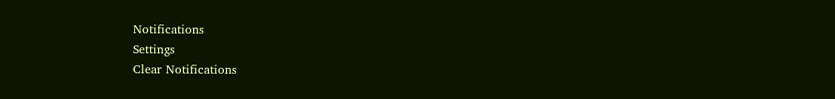Notifications
Settings
Clear Notifications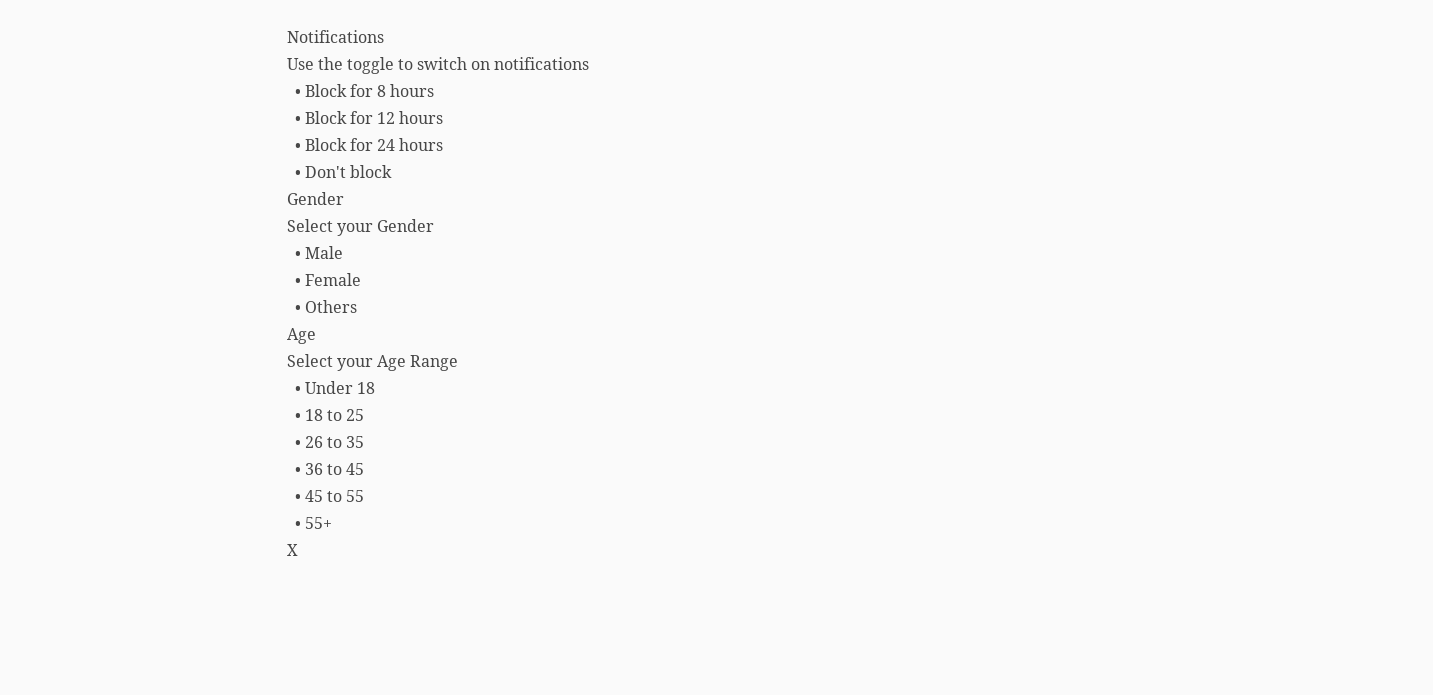Notifications
Use the toggle to switch on notifications
  • Block for 8 hours
  • Block for 12 hours
  • Block for 24 hours
  • Don't block
Gender
Select your Gender
  • Male
  • Female
  • Others
Age
Select your Age Range
  • Under 18
  • 18 to 25
  • 26 to 35
  • 36 to 45
  • 45 to 55
  • 55+
X